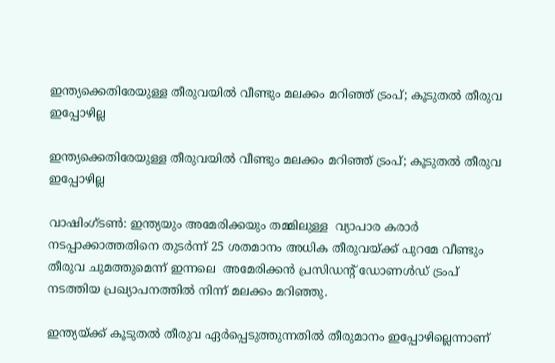ഇന്ത്യക്കെതിരേയുള്ള തീരുവയില്‍ വീണ്ടും മലക്കം മറിഞ്ഞ് ട്രംപ്; കൂടുതല്‍ തീരുവ ഇപ്പോഴില്ല

ഇന്ത്യക്കെതിരേയുള്ള തീരുവയില്‍ വീണ്ടും മലക്കം മറിഞ്ഞ് ട്രംപ്; കൂടുതല്‍ തീരുവ ഇപ്പോഴില്ല

വാഷിംഗ്ടണ്‍: ഇന്ത്യയും അമേരിക്കയും തമ്മിലുള്ള  വ്യാപാര കരാര്‍ നടപ്പാക്കാത്തതിനെ തുടര്‍ന്ന് 25 ശതമാനം അധിക തീരുവയ്ക്ക് പുറമേ വീണ്ടും തീരുവ ചുമത്തുമെന്ന് ഇന്നലെ  അമേരിക്കന്‍ പ്രസിഡന്റ് ഡോണള്‍ഡ് ട്രംപ് നടത്തിയ പ്രഖ്യാപനത്തില്‍ നിന്ന് മലക്കം മറിഞ്ഞു.

ഇന്ത്യയ്ക്ക് കൂടുതല്‍ തീരുവ ഏര്‍പ്പെടുത്തുന്നതില്‍ തീരുമാനം ഇപ്പോഴില്ലെന്നാണ്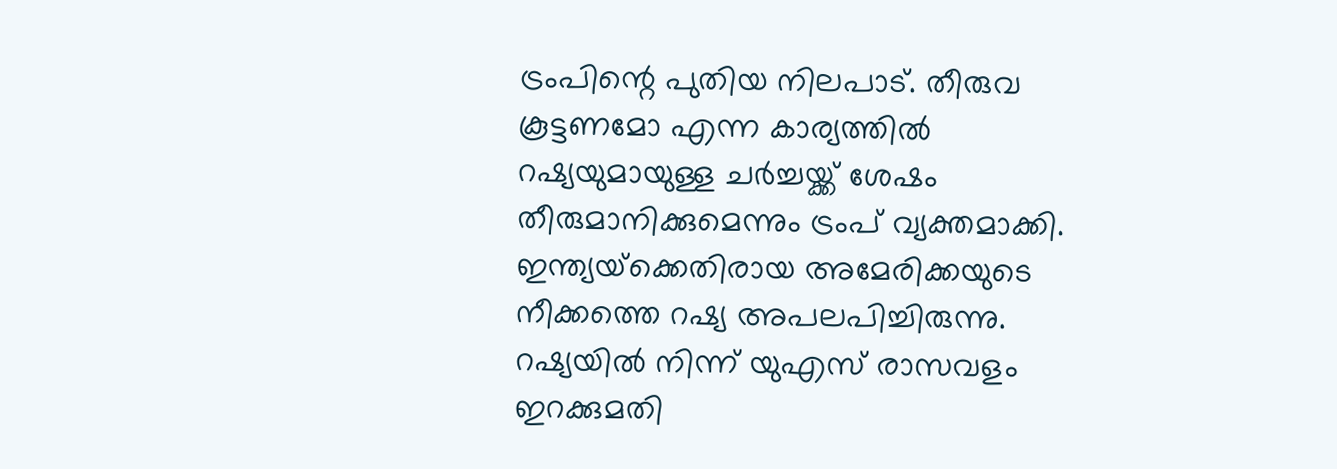ട്രംപിന്റെ പുതിയ നിലപാട്. തീരുവ കൂട്ടണമോ എന്ന കാര്യത്തില്‍  റഷ്യയുമായുള്ള ചര്‍ച്ചയ്ക്ക് ശേഷം തീരുമാനിക്കുമെന്നും ട്രംപ് വ്യക്തമാക്കി. ഇന്ത്യയ്‌ക്കെതിരായ അമേരിക്കയുടെ നീക്കത്തെ റഷ്യ അപലപിച്ചിരുന്നു. റഷ്യയില്‍ നിന്ന് യുഎസ് രാസവളം ഇറക്കുമതി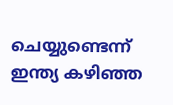ചെയ്യുണ്ടെന്ന് ഇന്ത്യ കഴിഞ്ഞ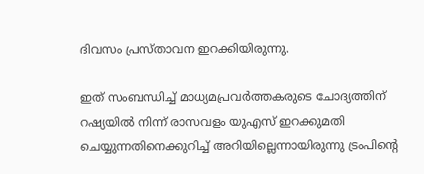ദിവസം പ്രസ്താവന ഇറക്കിയിരുന്നു.

ഇത് സംബന്ധിച്ച് മാധ്യമപ്രവര്‍ത്തകരുടെ ചോദ്യത്തിന് റഷ്യയില്‍ നിന്ന് രാസവളം യുഎസ് ഇറക്കുമതി ചെയ്യുന്നതിനെക്കുറിച്ച് അറിയില്ലെന്നായിരുന്നു ട്രംപിന്റെ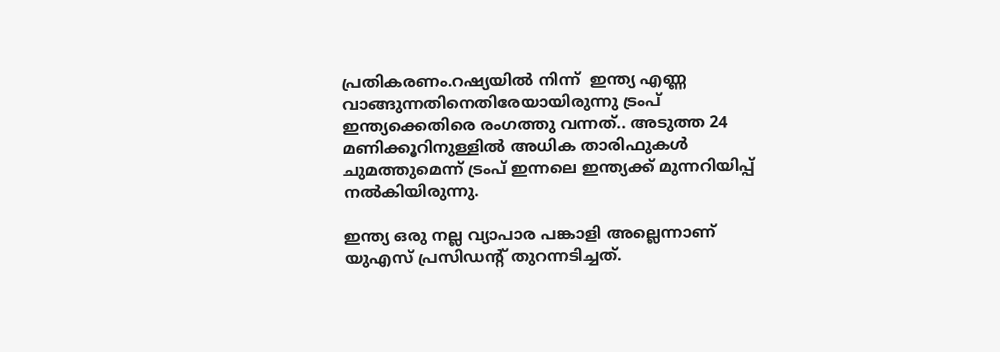പ്രതികരണം.റഷ്യയില്‍ നിന്ന്  ഇന്ത്യ എണ്ണ വാങ്ങുന്നതിനെതിരേയായിരുന്നു ട്രംപ്  ഇന്ത്യക്കെതിരെ രംഗത്തു വന്നത്.. അടുത്ത 24 മണിക്കൂറിനുള്ളില്‍ അധിക താരിഫുകള്‍ ചുമത്തുമെന്ന് ട്രംപ് ഇന്നലെ ഇന്ത്യക്ക് മുന്നറിയിപ്പ് നല്‍കിയിരുന്നു.

ഇന്ത്യ ഒരു നല്ല വ്യാപാര പങ്കാളി അല്ലെന്നാണ് യുഎസ് പ്രസിഡന്റ് തുറന്നടിച്ചത്.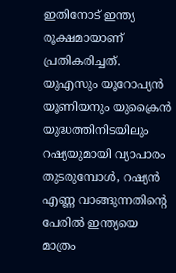ഇതിനോട് ഇന്ത്യ രൂക്ഷമായാണ് പ്രതികരിച്ചത്. യുഎസും യൂറോപ്യന്‍ യൂണിയനും യുക്രൈന്‍ യുദ്ധത്തിനിടയിലും റഷ്യയുമായി വ്യാപാരം തുടരുമ്പോള്‍, റഷ്യന്‍ എണ്ണ വാങ്ങുന്നതിന്റെ പേരില്‍ ഇന്ത്യയെ മാത്രം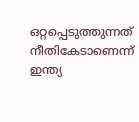ഒറ്റപ്പെടുത്തുന്നത് നീതികേടാണെന്ന് ഇന്ത്യ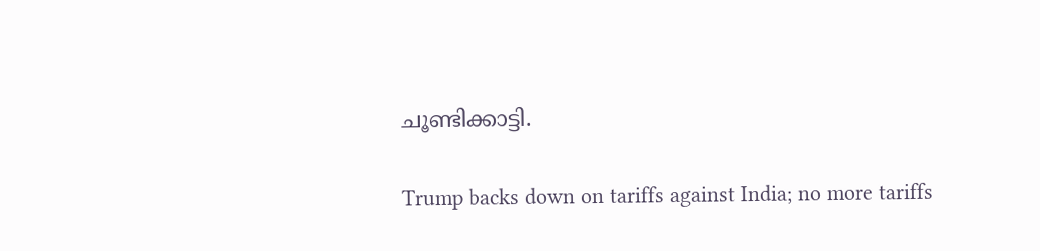ചൂണ്ടിക്കാട്ടി.

Trump backs down on tariffs against India; no more tariffs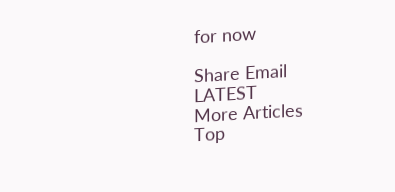for now

Share Email
LATEST
More Articles
Top